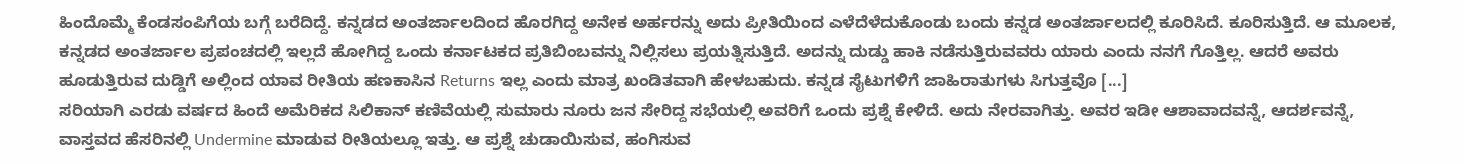ಹಿಂದೊಮ್ಮೆ ಕೆಂಡಸಂಪಿಗೆಯ ಬಗ್ಗೆ ಬರೆದಿದ್ದೆ. ಕನ್ನಡದ ಅಂತರ್ಜಾಲದಿಂದ ಹೊರಗಿದ್ದ ಅನೇಕ ಅರ್ಹರನ್ನು ಅದು ಪ್ರೀತಿಯಿಂದ ಎಳೆದೆಳೆದುಕೊಂಡು ಬಂದು ಕನ್ನಡ ಅಂತರ್ಜಾಲದಲ್ಲಿ ಕೂರಿಸಿದೆ. ಕೂರಿಸುತ್ತಿದೆ. ಆ ಮೂಲಕ, ಕನ್ನಡದ ಅಂತರ್ಜಾಲ ಪ್ರಪಂಚದಲ್ಲಿ ಇಲ್ಲದೆ ಹೋಗಿದ್ದ ಒಂದು ಕರ್ನಾಟಕದ ಪ್ರತಿಬಿಂಬವನ್ನು ನಿಲ್ಲಿಸಲು ಪ್ರಯತ್ನಿಸುತ್ತಿದೆ. ಅದನ್ನು ದುಡ್ಡು ಹಾಕಿ ನಡೆಸುತ್ತಿರುವವರು ಯಾರು ಎಂದು ನನಗೆ ಗೊತ್ತಿಲ್ಲ. ಆದರೆ ಅವರು ಹೂಡುತ್ತಿರುವ ದುಡ್ಡಿಗೆ ಅಲ್ಲಿಂದ ಯಾವ ರೀತಿಯ ಹಣಕಾಸಿನ Returns ಇಲ್ಲ ಎಂದು ಮಾತ್ರ ಖಂಡಿತವಾಗಿ ಹೇಳಬಹುದು. ಕನ್ನಡ ಸೈಟುಗಳಿಗೆ ಜಾಹಿರಾತುಗಳು ಸಿಗುತ್ತವೊ [...]
ಸರಿಯಾಗಿ ಎರಡು ವರ್ಷದ ಹಿಂದೆ ಅಮೆರಿಕದ ಸಿಲಿಕಾನ್ ಕಣಿವೆಯಲ್ಲಿ ಸುಮಾರು ನೂರು ಜನ ಸೇರಿದ್ದ ಸಭೆಯಲ್ಲಿ ಅವರಿಗೆ ಒಂದು ಪ್ರಶ್ನೆ ಕೇಳಿದೆ. ಅದು ನೇರವಾಗಿತ್ತು. ಅವರ ಇಡೀ ಆಶಾವಾದವನ್ನೆ, ಆದರ್ಶವನ್ನೆ, ವಾಸ್ತವದ ಹೆಸರಿನಲ್ಲಿ Undermine ಮಾಡುವ ರೀತಿಯಲ್ಲೂ ಇತ್ತು. ಆ ಪ್ರಶ್ನೆ ಚುಡಾಯಿಸುವ, ಹಂಗಿಸುವ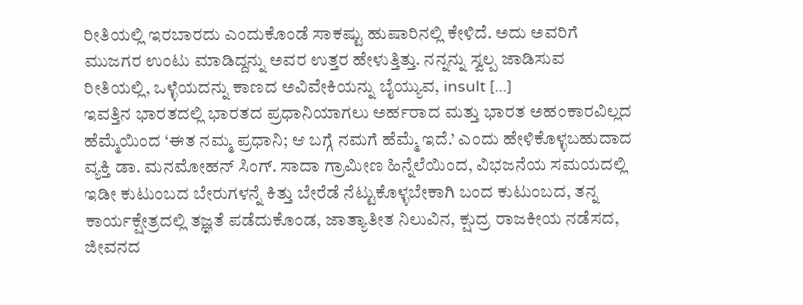ರೀತಿಯಲ್ಲಿ ಇರಬಾರದು ಎಂದುಕೊಂಡೆ ಸಾಕಷ್ಟು ಹುಷಾರಿನಲ್ಲಿ ಕೇಳಿದೆ. ಅದು ಅವರಿಗೆ ಮುಜಗರ ಉಂಟು ಮಾಡಿದ್ದನ್ನು ಅವರ ಉತ್ತರ ಹೇಳುತ್ತಿತ್ತು. ನನ್ನನ್ನು ಸ್ವಲ್ಪ ಜಾಡಿಸುವ ರೀತಿಯಲ್ಲಿ, ಒಳ್ಳೆಯದನ್ನು ಕಾಣದ ಅವಿವೇಕಿಯನ್ನು ಬೈಯ್ಯುವ, insult [...]
ಇವತ್ತಿನ ಭಾರತದಲ್ಲಿ ಭಾರತದ ಪ್ರಧಾನಿಯಾಗಲು ಅರ್ಹರಾದ ಮತ್ತು ಭಾರತ ಅಹಂಕಾರವಿಲ್ಲದ ಹೆಮ್ಮೆಯಿಂದ ‘ಈತ ನಮ್ಮ ಪ್ರಧಾನಿ; ಆ ಬಗ್ಗೆ ನಮಗೆ ಹೆಮ್ಮೆ ಇದೆ.’ ಎಂದು ಹೇಳಿಕೊಳ್ಳಬಹುದಾದ ವ್ಯಕ್ತಿ ಡಾ. ಮನಮೋಹನ್ ಸಿಂಗ್. ಸಾದಾ ಗ್ರಾಮೀಣ ಹಿನ್ನೆಲೆಯಿಂದ, ವಿಭಜನೆಯ ಸಮಯದಲ್ಲಿ ಇಡೀ ಕುಟುಂಬದ ಬೇರುಗಳನ್ನೆ ಕಿತ್ತು ಬೇರೆಡೆ ನೆಟ್ಟುಕೊಳ್ಳಬೇಕಾಗಿ ಬಂದ ಕುಟುಂಬದ, ತನ್ನ ಕಾರ್ಯಕ್ಷೇತ್ರದಲ್ಲಿ ತಜ್ಞತೆ ಪಡೆದುಕೊಂಡ, ಜಾತ್ಯಾತೀತ ನಿಲುವಿನ, ಕ್ಷುದ್ರ ರಾಜಕೀಯ ನಡೆಸದ, ಜೀವನದ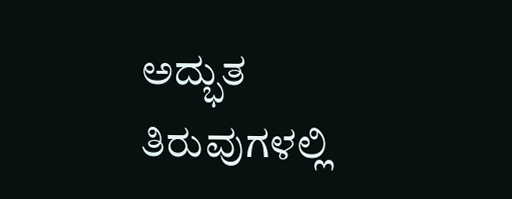ಅದ್ಭುತ ತಿರುವುಗಳಲ್ಲಿ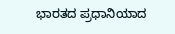ಭಾರತದ ಪ್ರಧಾನಿಯಾದ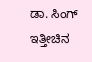ಡಾ. ಸಿಂಗ್ ಇತ್ತೀಚಿನ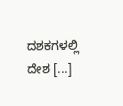ದಶಕಗಳಲ್ಲಿ ದೇಶ [...]